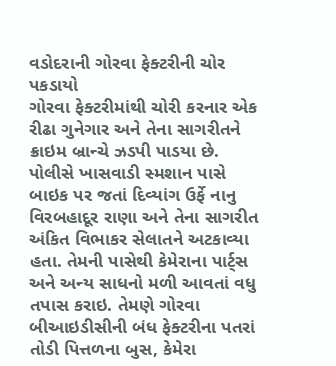વડોદરાની ગોરવા ફેક્ટરીની ચોર પકડાયો
ગોરવા ફેક્ટરીમાંથી ચોરી કરનાર એક રીઢા ગુનેગાર અને તેના સાગરીતને ક્રાઇમ બ્રાન્ચે ઝડપી પાડયા છે. પોલીસે ખાસવાડી સ્મશાન પાસે બાઇક પર જતાં દિવ્યાંગ ઉર્ફે નાનુ વિરબહાદૂર રાણા અને તેના સાગરીત અંકિત વિભાકર સેલાતને અટકાવ્યા હતા. તેમની પાસેથી કેમેરાના પાર્ટ્સ અને અન્ય સાધનો મળી આવતાં વધુ તપાસ કરાઇ. તેમણે ગોરવા બીઆઇડીસીની બંધ ફેક્ટરીના પતરાં તોડી પિત્તળના બુસ, કેમેરા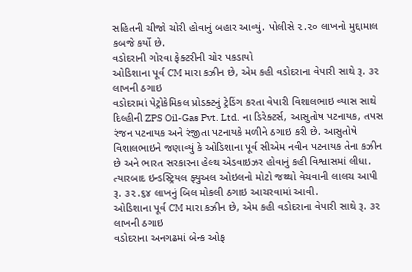સહિતની ચીજો ચોરી હોવાનું બહાર આવ્યું. પોલીસે ૨.૨૦ લાખનો મુદ્દામાલ કબજે કર્યો છે.
વડોદરાની ગોરવા ફેક્ટરીની ચોર પકડાયો
ઓડિશાના પૂર્વ CM મારા કઝીન છે, એમ કહી વડોદરાના વેપારી સાથે રૂ. ૩૨ લાખની ઠગાઇ
વડોદરામાં પેટ્રોકેમિકલ પ્રોડક્ટનું ટ્રેડિંગ કરતા વેપારી વિશાલભાઇ વ્યાસ સાથે દિલ્હીની ZPS Oil-Gas Pvt. Ltd. ના ડિરેક્ટર્સ, આસુતોષ પટનાયક, તપસ રંજન પટનાયક અને રંજીતા પટનાયકે મળીને ઠગાઇ કરી છે. આસુતોષે વિશાલભાઇને જણાવ્યું કે ઓડિશાના પૂર્વ સીએમ નવીન પટનાયક તેના કઝીન છે અને ભારત સરકારના હેલ્થ એડવાઇઝર હોવાનું કહી વિશ્વાસમાં લીધા. ત્યારબાદ ઇન્ડસ્ટ્રિયલ ફ્યુઅલ ઓઇલનો મોટો જથ્થો વેચવાની લાલચ આપી રૂ. ૩૨.૬૪ લાખનું બિલ મોકલી ઠગાઇ આચરવામાં આવી.
ઓડિશાના પૂર્વ CM મારા કઝીન છે, એમ કહી વડોદરાના વેપારી સાથે રૂ. ૩૨ લાખની ઠગાઇ
વડોદરાના અનગઢમાં બેન્ક ઓફ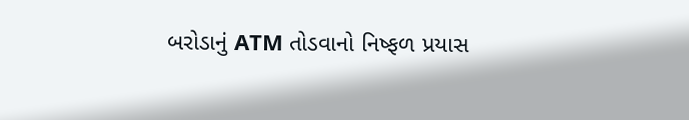બરોડાનું ATM તોડવાનો નિષ્ફળ પ્રયાસ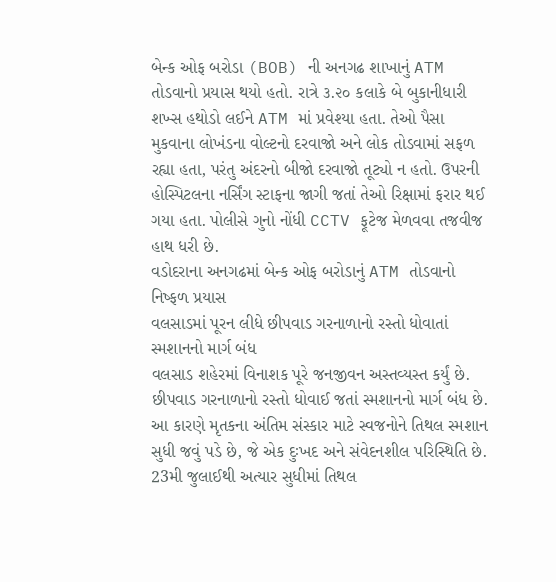બેન્ક ઓફ બરોડા (BOB) ની અનગઢ શાખાનું ATM તોડવાનો પ્રયાસ થયો હતો. રાત્રે ૩.૨૦ કલાકે બે બુકાનીધારી શખ્સ હથોડો લઈને ATM માં પ્રવેશ્યા હતા. તેઓ પૈસા મુકવાના લોખંડના વોલ્ટનો દરવાજો અને લોક તોડવામાં સફળ રહ્યા હતા, પરંતુ અંદરનો બીજો દરવાજો તૂટ્યો ન હતો. ઉપરની હોસ્પિટલના નર્સિંગ સ્ટાફના જાગી જતાં તેઓ રિક્ષામાં ફરાર થઈ ગયા હતા. પોલીસે ગુનો નોંધી CCTV ફૂટેજ મેળવવા તજવીજ હાથ ધરી છે.
વડોદરાના અનગઢમાં બેન્ક ઓફ બરોડાનું ATM તોડવાનો નિષ્ફળ પ્રયાસ
વલસાડમાં પૂરન લીધે છીપવાડ ગરનાળાનો રસ્તો ધોવાતાં સ્મશાનનો માર્ગ બંધ
વલસાડ શહેરમાં વિનાશક પૂરે જનજીવન અસ્તવ્યસ્ત કર્યું છે. છીપવાડ ગરનાળાનો રસ્તો ધોવાઈ જતાં સ્મશાનનો માર્ગ બંધ છે. આ કારણે મૃતકના અંતિમ સંસ્કાર માટે સ્વજનોને તિથલ સ્મશાન સુધી જવું પડે છે, જે એક દુઃખદ અને સંવેદનશીલ પરિસ્થિતિ છે. 23મી જુલાઈથી અત્યાર સુધીમાં તિથલ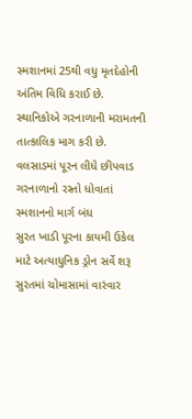સ્મશાનમાં 25થી વધુ મૃતદેહોની અંતિમ વિધિ કરાઈ છે. સ્થાનિકોએ ગરનાળાની મરામતની તાત્કાલિક માગ કરી છે.
વલસાડમાં પૂરન લીધે છીપવાડ ગરનાળાનો રસ્તો ધોવાતાં સ્મશાનનો માર્ગ બંધ
સુરત ખાડી પૂરના કાયમી ઉકેલ માટે અત્યાધુનિક ડ્રોન સર્વે શરૂ
સુરતમાં ચોમાસામાં વારંવાર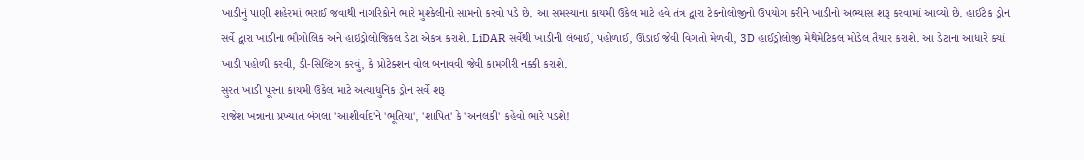ખાડીનું પાણી શહેરમાં ભરાઈ જવાથી નાગરિકોને ભારે મુશ્કેલીનો સામનો કરવો પડે છે. આ સમસ્યાના કાયમી ઉકેલ માટે હવે તંત્ર દ્વારા ટેકનોલોજીનો ઉપયોગ કરીને ખાડીનો અભ્યાસ શરૂ કરવામાં આવ્યો છે. હાઈટેક ડ્રોન સર્વે દ્વારા ખાડીના ભૌગોલિક અને હાઇડ્રોલોજિકલ ડેટા એકત્ર કરાશે. LiDAR સર્વેથી ખાડીની લંબાઈ, પહોળાઈ, ઊંડાઈ જેવી વિગતો મેળવી, 3D હાઈડ્રોલોજી મેથેમેટિકલ મોડેલ તૈયાર કરાશે. આ ડેટાના આધારે ક્યાં ખાડી પહોળી કરવી, ડી-સિલ્ટિંગ કરવું, કે પ્રોટેક્શન વોલ બનાવવી જેવી કામગીરી નક્કી કરાશે.
સુરત ખાડી પૂરના કાયમી ઉકેલ માટે અત્યાધુનિક ડ્રોન સર્વે શરૂ
રાજેશ ખન્નાના પ્રખ્યાત બંગલા 'આશીર્વાદ'ને 'ભૂતિયા', 'શાપિત' કે 'અનલકી' કહેવો ભારે પડશે!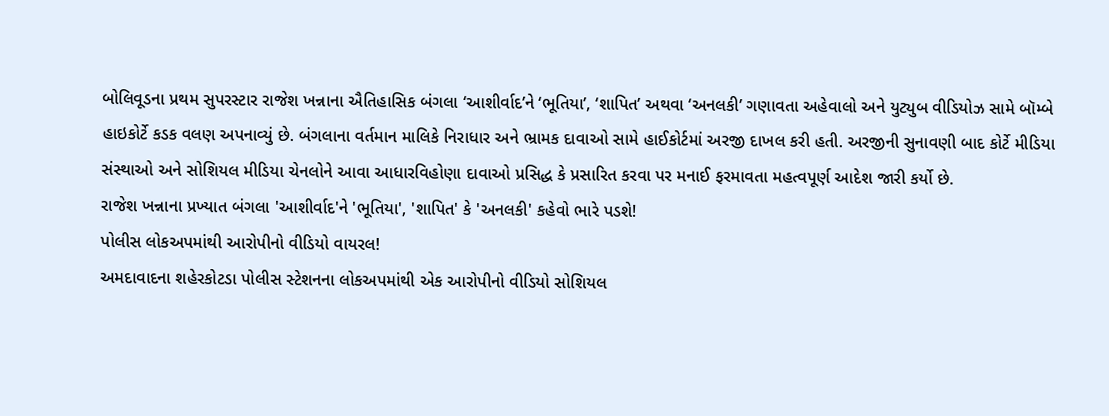બોલિવૂડના પ્રથમ સુપરસ્ટાર રાજેશ ખન્નાના ઐતિહાસિક બંગલા ‘આશીર્વાદ’ને ‘ભૂતિયા’, ‘શાપિત’ અથવા ‘અનલકી’ ગણાવતા અહેવાલો અને યુટ્યુબ વીડિયોઝ સામે બૉમ્બે હાઇકોર્ટે કડક વલણ અપનાવ્યું છે. બંગલાના વર્તમાન માલિકે નિરાધાર અને ભ્રામક દાવાઓ સામે હાઈકોર્ટમાં અરજી દાખલ કરી હતી. અરજીની સુનાવણી બાદ કોર્ટે મીડિયા સંસ્થાઓ અને સોશિયલ મીડિયા ચેનલોને આવા આધારવિહોણા દાવાઓ પ્રસિદ્ધ કે પ્રસારિત કરવા પર મનાઈ ફરમાવતા મહત્વપૂર્ણ આદેશ જારી કર્યો છે.
રાજેશ ખન્નાના પ્રખ્યાત બંગલા 'આશીર્વાદ'ને 'ભૂતિયા', 'શાપિત' કે 'અનલકી' કહેવો ભારે પડશે!
પોલીસ લોકઅપમાંથી આરોપીનો વીડિયો વાયરલ!
અમદાવાદના શહેરકોટડા પોલીસ સ્ટેશનના લોકઅપમાંથી એક આરોપીનો વીડિયો સોશિયલ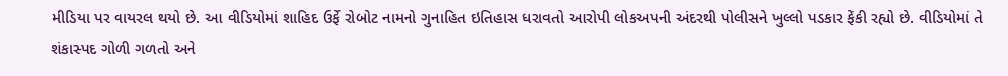મીડિયા પર વાયરલ થયો છે. આ વીડિયોમાં શાહિદ ઉર્ફે રોબોટ નામનો ગુનાહિત ઇતિહાસ ધરાવતો આરોપી લોકઅપની અંદરથી પોલીસને ખુલ્લો પડકાર ફેંકી રહ્યો છે. વીડિયોમાં તે શંકાસ્પદ ગોળી ગળતો અને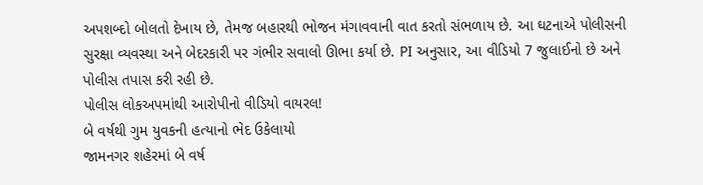અપશબ્દો બોલતો દેખાય છે, તેમજ બહારથી ભોજન મંગાવવાની વાત કરતો સંભળાય છે. આ ઘટનાએ પોલીસની સુરક્ષા વ્યવસ્થા અને બેદરકારી પર ગંભીર સવાલો ઊભા કર્યા છે. PI અનુસાર, આ વીડિયો 7 જુલાઈનો છે અને પોલીસ તપાસ કરી રહી છે.
પોલીસ લોકઅપમાંથી આરોપીનો વીડિયો વાયરલ!
બે વર્ષથી ગુમ યુવકની હત્યાનો ભેદ ઉકેલાયો
જામનગર શહેરમાં બે વર્ષ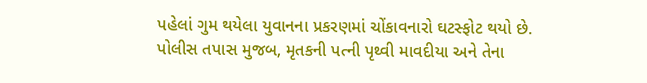પહેલાં ગુમ થયેલા યુવાનના પ્રકરણમાં ચોંકાવનારો ઘટસ્ફોટ થયો છે. પોલીસ તપાસ મુજબ, મૃતકની પત્ની પૃથ્વી માવદીયા અને તેના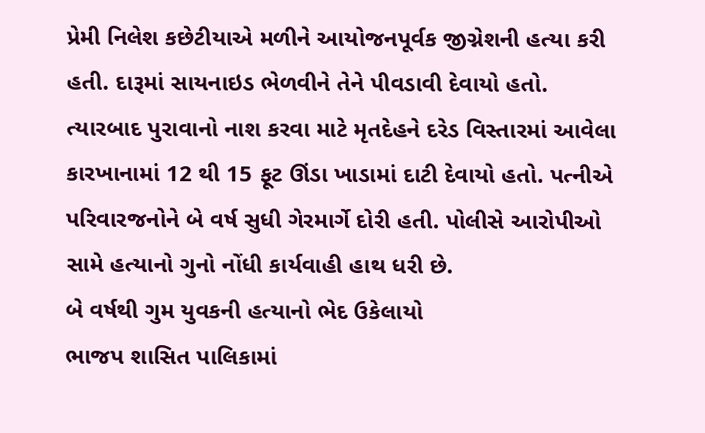પ્રેમી નિલેશ કછેટીયાએ મળીને આયોજનપૂર્વક જીગ્નેશની હત્યા કરી હતી. દારૂમાં સાયનાઇડ ભેળવીને તેને પીવડાવી દેવાયો હતો. ત્યારબાદ પુરાવાનો નાશ કરવા માટે મૃતદેહને દરેડ વિસ્તારમાં આવેલા કારખાનામાં 12 થી 15 ફૂટ ઊંડા ખાડામાં દાટી દેવાયો હતો. પત્નીએ પરિવારજનોને બે વર્ષ સુધી ગેરમાર્ગે દોરી હતી. પોલીસે આરોપીઓ સામે હત્યાનો ગુનો નોંધી કાર્યવાહી હાથ ધરી છે.
બે વર્ષથી ગુમ યુવકની હત્યાનો ભેદ ઉકેલાયો
ભાજપ શાસિત પાલિકામાં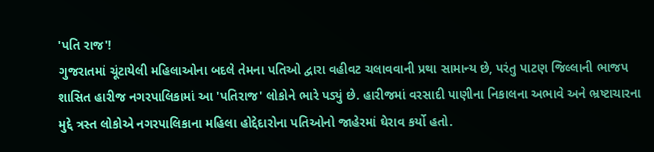'પતિ રાજ'!
ગુજરાતમાં ચૂંટાયેલી મહિલાઓના બદલે તેમના પતિઓ દ્વારા વહીવટ ચલાવવાની પ્રથા સામાન્ય છે, પરંતુ પાટણ જિલ્લાની ભાજપ શાસિત હારીજ નગરપાલિકામાં આ 'પતિરાજ' લોકોને ભારે પડ્યું છે. હારીજમાં વરસાદી પાણીના નિકાલના અભાવે અને ભ્રષ્ટાચારના મુદ્દે ત્રસ્ત લોકોએ નગરપાલિકાના મહિલા હોદ્દેદારોના પતિઓનો જાહેરમાં ઘેરાવ કર્યો હતો.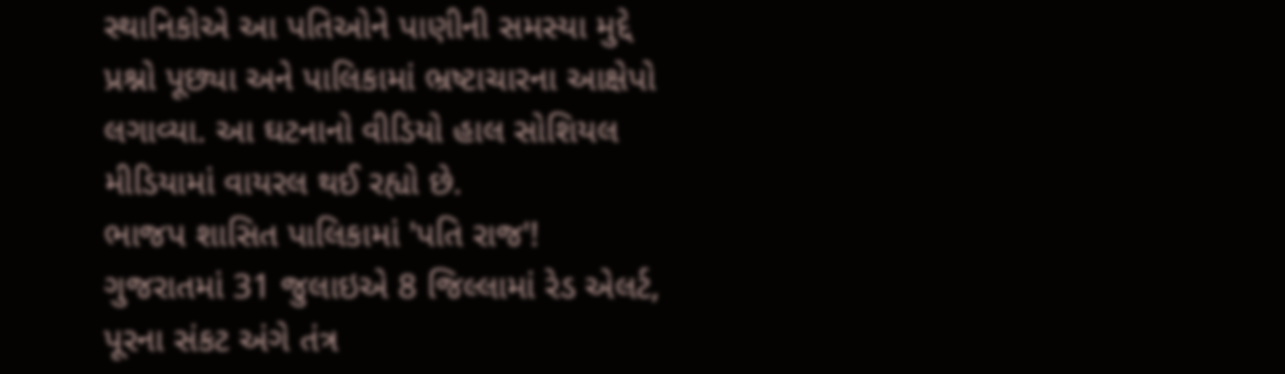સ્થાનિકોએ આ પતિઓને પાણીની સમસ્યા મુદ્દે પ્રશ્નો પૂછ્યા અને પાલિકામાં ભ્રષ્ટાચારના આક્ષેપો લગાવ્યા. આ ઘટનાનો વીડિયો હાલ સોશિયલ મીડિયામાં વાયરલ થઈ રહ્યો છે.
ભાજપ શાસિત પાલિકામાં 'પતિ રાજ'!
ગુજરાતમાં 31 જુલાઇએ 8 જિલ્લામાં રેડ એલર્ટ, પૂરના સંકટ અંગે તંત્ર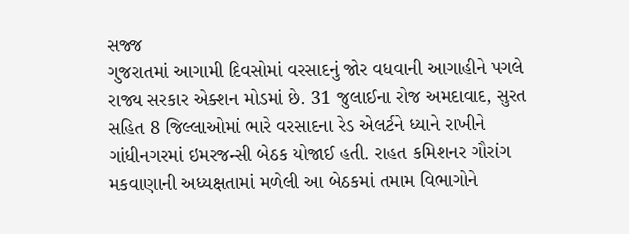સજ્જ
ગુજરાતમાં આગામી દિવસોમાં વરસાદનું જોર વધવાની આગાહીને પગલે રાજ્ય સરકાર એક્શન મોડમાં છે. 31 જુલાઈના રોજ અમદાવાદ, સુરત સહિત 8 જિલ્લાઓમાં ભારે વરસાદના રેડ એલર્ટને ધ્યાને રાખીને ગાંધીનગરમાં ઇમરજન્સી બેઠક યોજાઈ હતી. રાહત કમિશનર ગૌરાંગ મકવાણાની અધ્યક્ષતામાં મળેલી આ બેઠકમાં તમામ વિભાગોને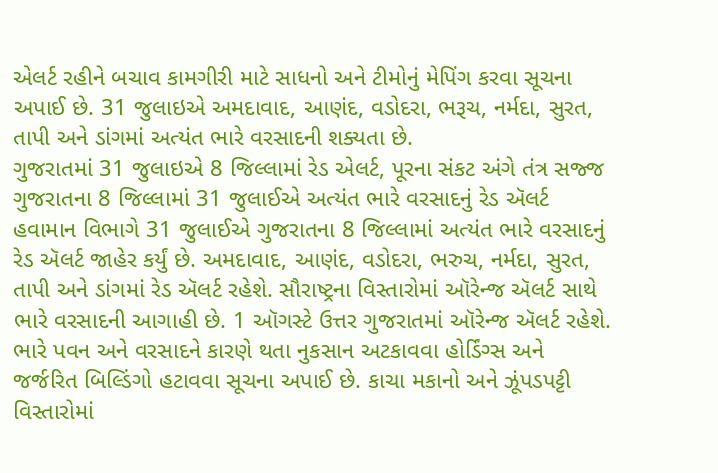એલર્ટ રહીને બચાવ કામગીરી માટે સાધનો અને ટીમોનું મેપિંગ કરવા સૂચના અપાઈ છે. 31 જુલાઇએ અમદાવાદ, આણંદ, વડોદરા, ભરૂચ, નર્મદા, સુરત, તાપી અને ડાંગમાં અત્યંત ભારે વરસાદની શક્યતા છે.
ગુજરાતમાં 31 જુલાઇએ 8 જિલ્લામાં રેડ એલર્ટ, પૂરના સંકટ અંગે તંત્ર સજ્જ
ગુજરાતના 8 જિલ્લામાં 31 જુલાઈએ અત્યંત ભારે વરસાદનું રેડ ઍલર્ટ
હવામાન વિભાગે 31 જુલાઈએ ગુજરાતના 8 જિલ્લામાં અત્યંત ભારે વરસાદનું રેડ ઍલર્ટ જાહેર કર્યું છે. અમદાવાદ, આણંદ, વડોદરા, ભરુચ, નર્મદા, સુરત, તાપી અને ડાંગમાં રેડ ઍલર્ટ રહેશે. સૌરાષ્ટ્રના વિસ્તારોમાં ઑરેન્જ ઍલર્ટ સાથે ભારે વરસાદની આગાહી છે. 1 ઑગસ્ટે ઉત્તર ગુજરાતમાં ઑરેન્જ ઍલર્ટ રહેશે. ભારે પવન અને વરસાદને કારણે થતા નુકસાન અટકાવવા હોર્ડિંગ્સ અને જર્જરિત બિલ્ડિંગો હટાવવા સૂચના અપાઈ છે. કાચા મકાનો અને ઝૂંપડપટ્ટી વિસ્તારોમાં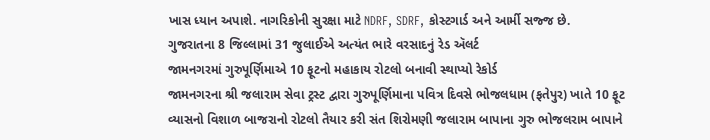ખાસ ધ્યાન અપાશે. નાગરિકોની સુરક્ષા માટે NDRF, SDRF, કોસ્ટગાર્ડ અને આર્મી સજ્જ છે.
ગુજરાતના 8 જિલ્લામાં 31 જુલાઈએ અત્યંત ભારે વરસાદનું રેડ ઍલર્ટ
જામનગરમાં ગુરુપૂર્ણિમાએ 10 ફૂટનો મહાકાય રોટલો બનાવી સ્થાપ્યો રેકોર્ડ
જામનગરના શ્રી જલારામ સેવા ટ્રસ્ટ દ્વારા ગુરુપૂર્ણિમાના પવિત્ર દિવસે ભોજલધામ (ફતેપુર) ખાતે 10 ફૂટ વ્યાસનો વિશાળ બાજરાનો રોટલો તૈયાર કરી સંત શિરોમણી જલારામ બાપાના ગુરુ ભોજલરામ બાપાને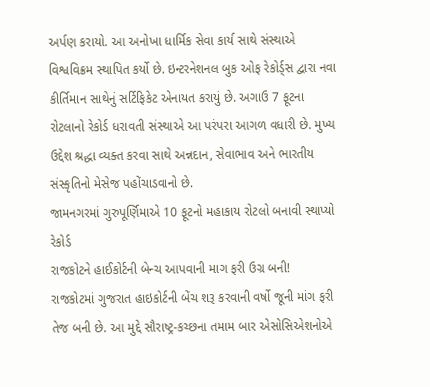અર્પણ કરાયો. આ અનોખા ધાર્મિક સેવા કાર્ય સાથે સંસ્થાએ વિશ્વવિક્રમ સ્થાપિત કર્યો છે. ઇન્ટરનેશનલ બુક ઓફ રેકોર્ડ્સ દ્વારા નવા કીર્તિમાન સાથેનું સર્ટિફિકેટ એનાયત કરાયું છે. અગાઉ 7 ફૂટના રોટલાનો રેકોર્ડ ધરાવતી સંસ્થાએ આ પરંપરા આગળ વધારી છે. મુખ્ય ઉદ્દેશ શ્રદ્ધા વ્યક્ત કરવા સાથે અન્નદાન, સેવાભાવ અને ભારતીય સંસ્કૃતિનો મેસેજ પહોંચાડવાનો છે.
જામનગરમાં ગુરુપૂર્ણિમાએ 10 ફૂટનો મહાકાય રોટલો બનાવી સ્થાપ્યો રેકોર્ડ
રાજકોટને હાઈકોર્ટની બેન્ચ આપવાની માગ ફરી ઉગ્ર બની!
રાજકોટમાં ગુજરાત હાઇકોર્ટની બેંચ શરૂ કરવાની વર્ષો જૂની માંગ ફરી તેજ બની છે. આ મુદ્દે સૌરાષ્ટ્ર-કચ્છના તમામ બાર એસોસિએશનોએ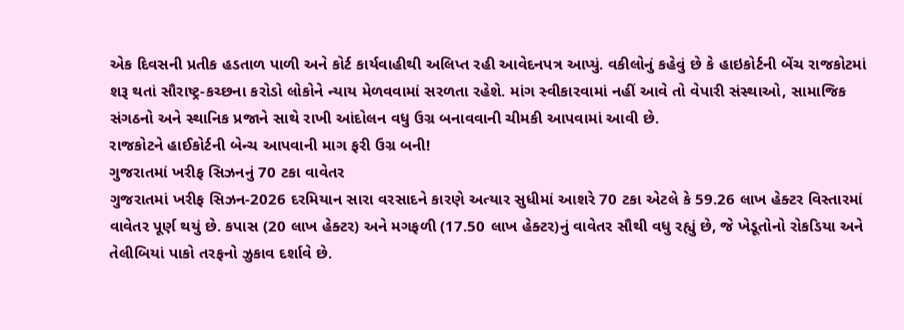એક દિવસની પ્રતીક હડતાળ પાળી અને કોર્ટ કાર્યવાહીથી અલિપ્ત રહી આવેદનપત્ર આપ્યું. વકીલોનું કહેવું છે કે હાઇકોર્ટની બેંચ રાજકોટમાં શરૂ થતાં સૌરાષ્ટ્ર-કચ્છના કરોડો લોકોને ન્યાય મેળવવામાં સરળતા રહેશે. માંગ સ્વીકારવામાં નહીં આવે તો વેપારી સંસ્થાઓ, સામાજિક સંગઠનો અને સ્થાનિક પ્રજાને સાથે રાખી આંદોલન વધુ ઉગ્ર બનાવવાની ચીમકી આપવામાં આવી છે.
રાજકોટને હાઈકોર્ટની બેન્ચ આપવાની માગ ફરી ઉગ્ર બની!
ગુજરાતમાં ખરીફ સિઝનનું 70 ટકા વાવેતર
ગુજરાતમાં ખરીફ સિઝન-2026 દરમિયાન સારા વરસાદને કારણે અત્યાર સુધીમાં આશરે 70 ટકા એટલે કે 59.26 લાખ હેક્ટર વિસ્તારમાં વાવેતર પૂર્ણ થયું છે. કપાસ (20 લાખ હેક્ટર) અને મગફળી (17.50 લાખ હેક્ટર)નું વાવેતર સૌથી વધુ રહ્યું છે, જે ખેડૂતોનો રોકડિયા અને તેલીબિયાં પાકો તરફનો ઝુકાવ દર્શાવે છે.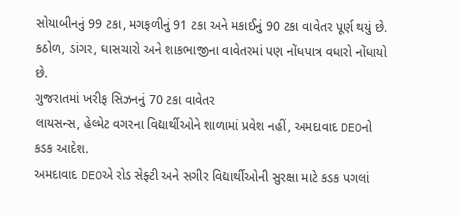સોયાબીનનું 99 ટકા, મગફળીનું 91 ટકા અને મકાઈનું 90 ટકા વાવેતર પૂર્ણ થયું છે. કઠોળ, ડાંગર, ઘાસચારો અને શાકભાજીના વાવેતરમાં પણ નોંધપાત્ર વધારો નોંધાયો છે.
ગુજરાતમાં ખરીફ સિઝનનું 70 ટકા વાવેતર
લાયસન્સ, હેલ્મેટ વગરના વિદ્યાર્થીઓને શાળામાં પ્રવેશ નહીં, અમદાવાદ DEOનો કડક આદેશ.
અમદાવાદ DEOએ રોડ સેફ્ટી અને સગીર વિદ્યાર્થીઓની સુરક્ષા માટે કડક પગલાં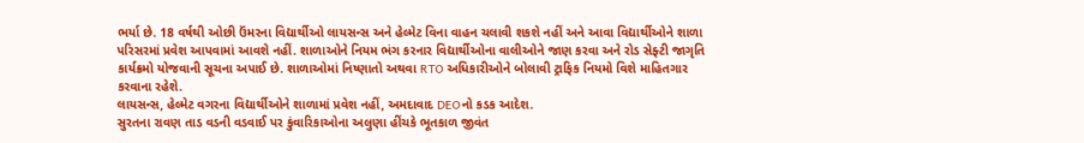ભર્યા છે. 18 વર્ષથી ઓછી ઉંમરના વિદ્યાર્થીઓ લાયસન્સ અને હેલ્મેટ વિના વાહન ચલાવી શકશે નહીં અને આવા વિદ્યાર્થીઓને શાળા પરિસરમાં પ્રવેશ આપવામાં આવશે નહીં. શાળાઓને નિયમ ભંગ કરનાર વિદ્યાર્થીઓના વાલીઓને જાણ કરવા અને રોડ સેફ્ટી જાગૃતિ કાર્યક્રમો યોજવાની સૂચના અપાઈ છે. શાળાઓમાં નિષ્ણાતો અથવા RTO અધિકારીઓને બોલાવી ટ્રાફિક નિયમો વિશે માહિતગાર કરવાના રહેશે.
લાયસન્સ, હેલ્મેટ વગરના વિદ્યાર્થીઓને શાળામાં પ્રવેશ નહીં, અમદાવાદ DEOનો કડક આદેશ.
સુરતના રાવણ તાડ વડની વડવાઈ પર કુંવારિકાઓના અલુણા હીંચકે ભૂતકાળ જીવંત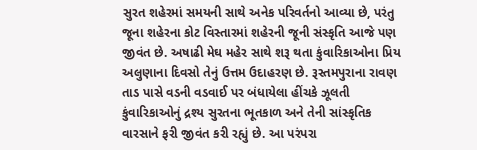સુરત શહેરમાં સમયની સાથે અનેક પરિવર્તનો આવ્યા છે, પરંતુ જૂના શહેરના કોટ વિસ્તારમાં શહેરની જૂની સંસ્કૃતિ આજે પણ જીવંત છે. અષાઢી મેઘ મહેર સાથે શરૂ થતા કુંવારિકાઓના પ્રિય અલુણાના દિવસો તેનું ઉત્તમ ઉદાહરણ છે. રૂસ્તમપુરાના રાવણ તાડ પાસે વડની વડવાઈ પર બંધાયેલા હીંચકે ઝૂલતી કુંવારિકાઓનું દ્રશ્ય સુરતના ભૂતકાળ અને તેની સાંસ્કૃતિક વારસાને ફરી જીવંત કરી રહ્યું છે. આ પરંપરા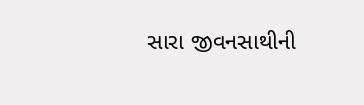સારા જીવનસાથીની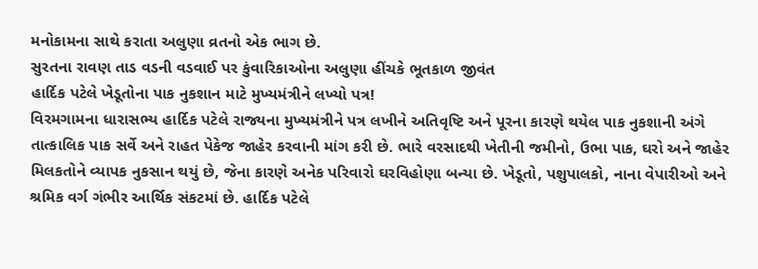મનોકામના સાથે કરાતા અલુણા વ્રતનો એક ભાગ છે.
સુરતના રાવણ તાડ વડની વડવાઈ પર કુંવારિકાઓના અલુણા હીંચકે ભૂતકાળ જીવંત
હાર્દિક પટેલે ખેડૂતોના પાક નુકશાન માટે મુખ્યમંત્રીને લખ્યો પત્ર!
વિરમગામના ધારાસભ્ય હાર્દિક પટેલે રાજ્યના મુખ્યમંત્રીને પત્ર લખીને અતિવૃષ્ટિ અને પૂરના કારણે થયેલ પાક નુકશાની અંગે તાત્કાલિક પાક સર્વે અને રાહત પેકેજ જાહેર કરવાની માંગ કરી છે. ભારે વરસાદથી ખેતીની જમીનો, ઉભા પાક, ઘરો અને જાહેર મિલકતોને વ્યાપક નુકસાન થયું છે, જેના કારણે અનેક પરિવારો ઘરવિહોણા બન્યા છે. ખેડૂતો, પશુપાલકો, નાના વેપારીઓ અને શ્રમિક વર્ગ ગંભીર આર્થિક સંકટમાં છે. હાર્દિક પટેલે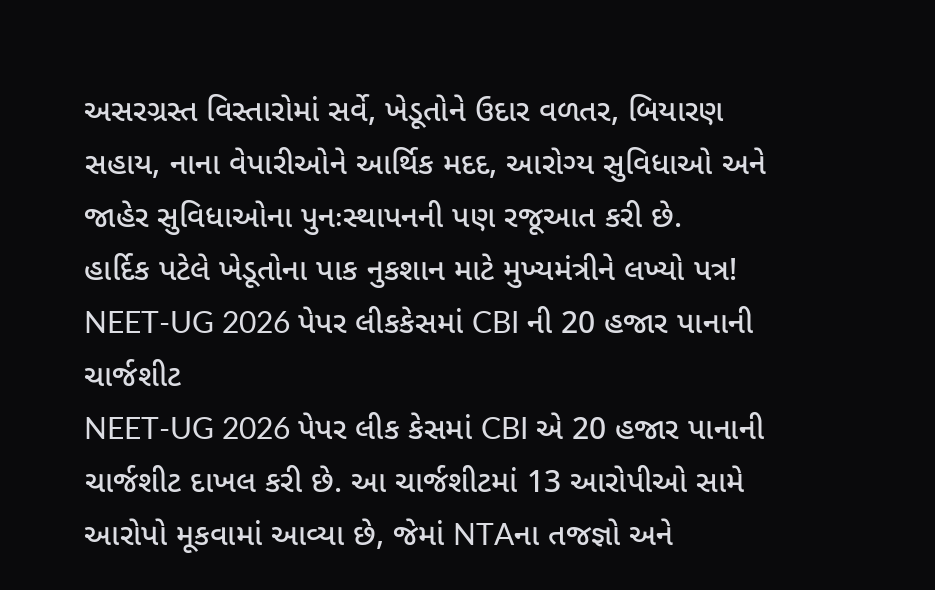અસરગ્રસ્ત વિસ્તારોમાં સર્વે, ખેડૂતોને ઉદાર વળતર, બિયારણ સહાય, નાના વેપારીઓને આર્થિક મદદ, આરોગ્ય સુવિધાઓ અને જાહેર સુવિધાઓના પુનઃસ્થાપનની પણ રજૂઆત કરી છે.
હાર્દિક પટેલે ખેડૂતોના પાક નુકશાન માટે મુખ્યમંત્રીને લખ્યો પત્ર!
NEET-UG 2026 પેપર લીકકેસમાં CBI ની 20 હજાર પાનાની ચાર્જશીટ
NEET-UG 2026 પેપર લીક કેસમાં CBI એ 20 હજાર પાનાની ચાર્જશીટ દાખલ કરી છે. આ ચાર્જશીટમાં 13 આરોપીઓ સામે આરોપો મૂકવામાં આવ્યા છે, જેમાં NTAના તજજ્ઞો અને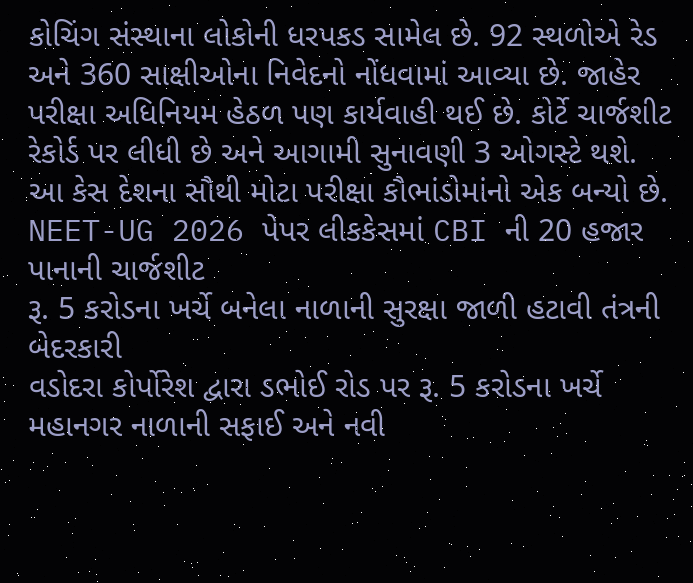કોચિંગ સંસ્થાના લોકોની ધરપકડ સામેલ છે. 92 સ્થળોએ રેડ અને 360 સાક્ષીઓના નિવેદનો નોંધવામાં આવ્યા છે. જાહેર પરીક્ષા અધિનિયમ હેઠળ પણ કાર્યવાહી થઈ છે. કોર્ટે ચાર્જશીટ રેકોર્ડ પર લીધી છે અને આગામી સુનાવણી 3 ઓગસ્ટે થશે. આ કેસ દેશના સૌથી મોટા પરીક્ષા કૌભાંડોમાંનો એક બન્યો છે.
NEET-UG 2026 પેપર લીકકેસમાં CBI ની 20 હજાર પાનાની ચાર્જશીટ
રૂ. 5 કરોડના ખર્ચે બનેલા નાળાની સુરક્ષા જાળી હટાવી તંત્રની બેદરકારી
વડોદરા કોર્પોરેશ દ્વારા ડભોઈ રોડ પર રૂ. 5 કરોડના ખર્ચે મહાનગર નાળાની સફાઈ અને નવી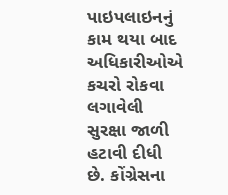પાઇપલાઇનનું કામ થયા બાદ અધિકારીઓએ કચરો રોકવા લગાવેલી સુરક્ષા જાળી હટાવી દીધી છે. કોંગ્રેસના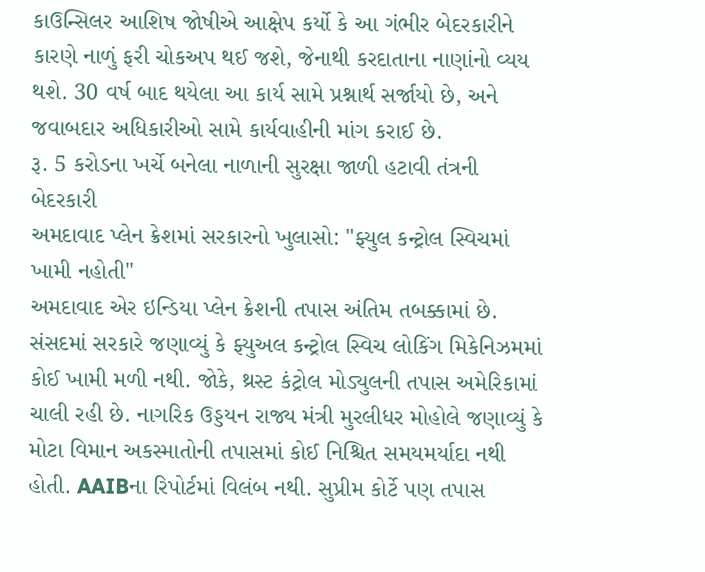કાઉન્સિલર આશિષ જોષીએ આક્ષેપ કર્યો કે આ ગંભીર બેદરકારીને કારણે નાળું ફરી ચોકઅપ થઈ જશે, જેનાથી કરદાતાના નાણાંનો વ્યય થશે. 30 વર્ષ બાદ થયેલા આ કાર્ય સામે પ્રશ્નાર્થ સર્જાયો છે, અને જવાબદાર અધિકારીઓ સામે કાર્યવાહીની માંગ કરાઈ છે.
રૂ. 5 કરોડના ખર્ચે બનેલા નાળાની સુરક્ષા જાળી હટાવી તંત્રની બેદરકારી
અમદાવાદ પ્લેન ક્રેશમાં સરકારનો ખુલાસો: "ફ્યુલ કન્ટ્રોલ સ્વિચમાં ખામી નહોતી"
અમદાવાદ એર ઇન્ડિયા પ્લેન ક્રેશની તપાસ અંતિમ તબક્કામાં છે. સંસદમાં સરકારે જણાવ્યું કે ફ્યુઅલ કન્ટ્રોલ સ્વિચ લોકિંગ મિકેનિઝમમાં કોઈ ખામી મળી નથી. જોકે, થ્રસ્ટ કંટ્રોલ મોડ્યુલની તપાસ અમેરિકામાં ચાલી રહી છે. નાગરિક ઉડ્ડયન રાજ્ય મંત્રી મુરલીધર મોહોલે જણાવ્યું કે મોટા વિમાન અકસ્માતોની તપાસમાં કોઈ નિશ્ચિત સમયમર્યાદા નથી હોતી. AAIBના રિપોર્ટમાં વિલંબ નથી. સુપ્રીમ કોર્ટે પણ તપાસ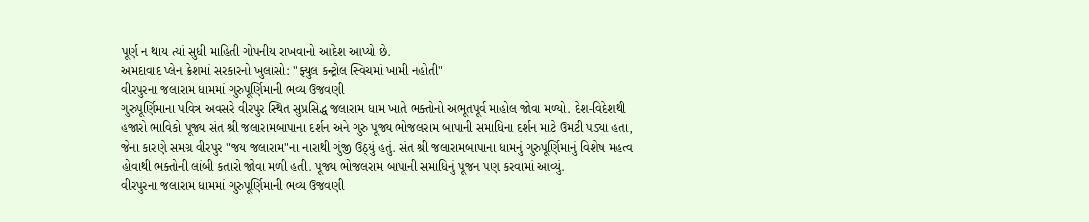પૂર્ણ ન થાય ત્યાં સુધી માહિતી ગોપનીય રાખવાનો આદેશ આપ્યો છે.
અમદાવાદ પ્લેન ક્રેશમાં સરકારનો ખુલાસો: "ફ્યુલ કન્ટ્રોલ સ્વિચમાં ખામી નહોતી"
વીરપુરના જલારામ ધામમાં ગુરુપૂર્ણિમાની ભવ્ય ઉજવણી
ગુરુપૂર્ણિમાના પવિત્ર અવસરે વીરપુર સ્થિત સુપ્રસિદ્ધ જલારામ ધામ ખાતે ભક્તોનો અભૂતપૂર્વ માહોલ જોવા મળ્યો. દેશ-વિદેશથી હજારો ભાવિકો પૂજ્ય સંત શ્રી જલારામબાપાના દર્શન અને ગુરુ પૂજ્ય ભોજલરામ બાપાની સમાધિના દર્શન માટે ઉમટી પડ્યા હતા, જેના કારણે સમગ્ર વીરપુર "જય જલારામ"ના નારાથી ગુંજી ઉઠ્યું હતું. સંત શ્રી જલારામબાપાના ધામનું ગુરુપૂર્ણિમાનું વિશેષ મહત્વ હોવાથી ભક્તોની લાંબી કતારો જોવા મળી હતી. પૂજ્ય ભોજલરામ બાપાની સમાધિનું પૂજન પણ કરવામાં આવ્યું.
વીરપુરના જલારામ ધામમાં ગુરુપૂર્ણિમાની ભવ્ય ઉજવણી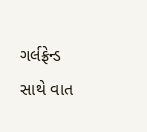ગર્લફ્રેન્ડ સાથે વાત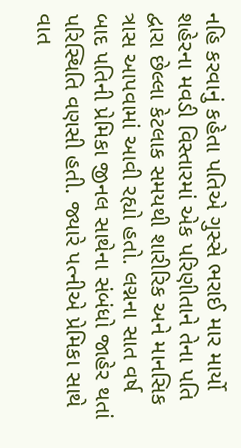નહિ કરવાનું કહેતા પતિએ ગુસ્સે ભરાઈ માર માર્યો
શહેરના મવડી વિસ્તારમાં એક પરિણીતાને તેના પતિ દ્વારા છેલ્લા કેટલાક સમયથી શારીરિક અને માનસિક ત્રાસ આપવામાં આવી રહ્યો હતો. લગ્નના સાત વર્ષ બાદ પતિની પ્રેમિકા જીનલ સાથેના સંબંધો જાહેર થતાં પરિસ્થિતિ વણસી હતી. જ્યારે પત્નીએ પ્રેમિકા સાથે વાત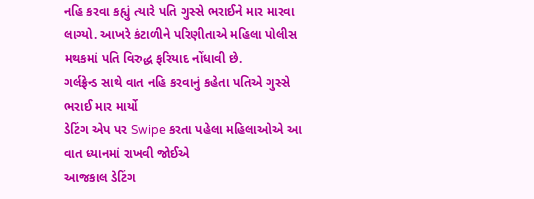નહિ કરવા કહ્યું ત્યારે પતિ ગુસ્સે ભરાઈને માર મારવા લાગ્યો. આખરે કંટાળીને પરિણીતાએ મહિલા પોલીસ મથકમાં પતિ વિરુદ્ધ ફરિયાદ નોંધાવી છે.
ગર્લફ્રેન્ડ સાથે વાત નહિ કરવાનું કહેતા પતિએ ગુસ્સે ભરાઈ માર માર્યો
ડેટિંગ એપ પર Swipe કરતા પહેલા મહિલાઓએ આ વાત ધ્યાનમાં રાખવી જોઈએ
આજકાલ ડેટિંગ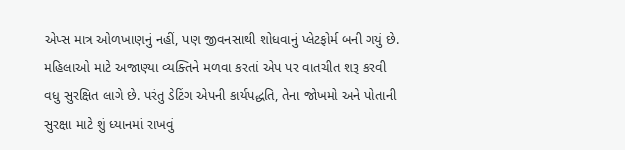એપ્સ માત્ર ઓળખાણનું નહીં, પણ જીવનસાથી શોધવાનું પ્લેટફોર્મ બની ગયું છે. મહિલાઓ માટે અજાણ્યા વ્યક્તિને મળવા કરતાં એપ પર વાતચીત શરૂ કરવી વધુ સુરક્ષિત લાગે છે. પરંતુ ડેટિંગ એપની કાર્યપદ્ધતિ, તેના જોખમો અને પોતાની સુરક્ષા માટે શું ધ્યાનમાં રાખવું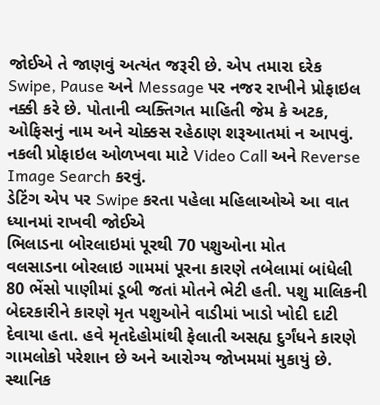જોઈએ તે જાણવું અત્યંત જરૂરી છે. એપ તમારા દરેક Swipe, Pause અને Message પર નજર રાખીને પ્રોફાઇલ નક્કી કરે છે. પોતાની વ્યક્તિગત માહિતી જેમ કે અટક, ઓફિસનું નામ અને ચોક્કસ રહેઠાણ શરૂઆતમાં ન આપવું. નકલી પ્રોફાઇલ ઓળખવા માટે Video Call અને Reverse Image Search કરવું.
ડેટિંગ એપ પર Swipe કરતા પહેલા મહિલાઓએ આ વાત ધ્યાનમાં રાખવી જોઈએ
ભિલાડના બોરલાઇમાં પૂરથી 70 પશુઓના મોત
વલસાડના બોરલાઇ ગામમાં પૂરના કારણે તબેલામાં બાંધેલી 80 ભેંસો પાણીમાં ડૂબી જતાં મોતને ભેટી હતી. પશુ માલિકની બેદરકારીને કારણે મૃત પશુઓને વાડીમાં ખાડો ખોદી દાટી દેવાયા હતા. હવે મૃતદેહોમાંથી ફેલાતી અસહ્ય દુર્ગંધને કારણે ગામલોકો પરેશાન છે અને આરોગ્ય જોખમમાં મુકાયું છે. સ્થાનિક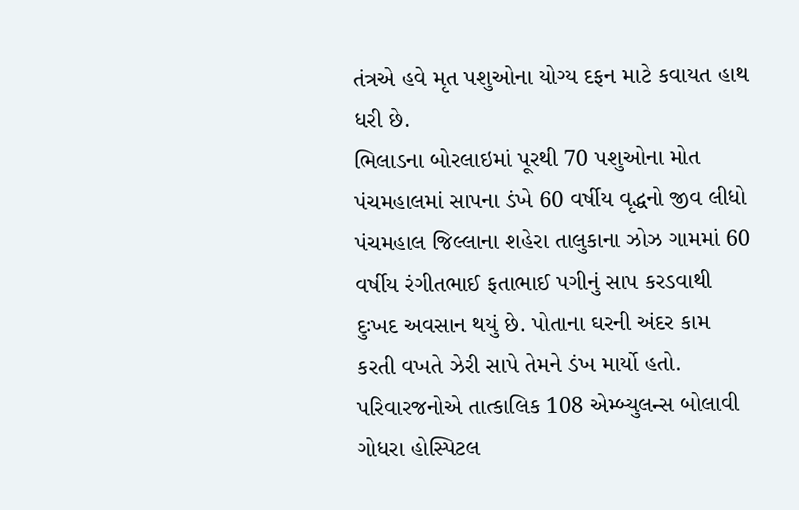તંત્રએ હવે મૃત પશુઓના યોગ્ય દફન માટે કવાયત હાથ ધરી છે.
ભિલાડના બોરલાઇમાં પૂરથી 70 પશુઓના મોત
પંચમહાલમાં સાપના ડંખે 60 વર્ષીય વૃદ્ધનો જીવ લીધો
પંચમહાલ જિલ્લાના શહેરા તાલુકાના ઝોઝ ગામમાં 60 વર્ષીય રંગીતભાઈ ફતાભાઈ પગીનું સાપ કરડવાથી દુઃખદ અવસાન થયું છે. પોતાના ઘરની અંદર કામ કરતી વખતે ઝેરી સાપે તેમને ડંખ માર્યો હતો. પરિવારજનોએ તાત્કાલિક 108 એમ્બ્યુલન્સ બોલાવી ગોધરા હોસ્પિટલ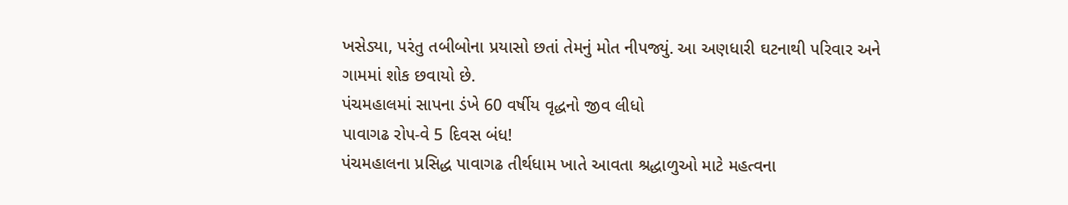ખસેડ્યા, પરંતુ તબીબોના પ્રયાસો છતાં તેમનું મોત નીપજ્યું. આ અણધારી ઘટનાથી પરિવાર અને ગામમાં શોક છવાયો છે.
પંચમહાલમાં સાપના ડંખે 60 વર્ષીય વૃદ્ધનો જીવ લીધો
પાવાગઢ રોપ-વે 5 દિવસ બંધ!
પંચમહાલના પ્રસિદ્ધ પાવાગઢ તીર્થધામ ખાતે આવતા શ્રદ્ધાળુઓ માટે મહત્વના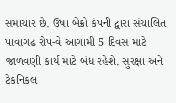સમાચાર છે. ઉષા બેક્રો કંપની દ્વારા સંચાલિત પાવાગઢ રોપ-વે આગામી 5 દિવસ માટે જાળવણી કાર્ય માટે બંધ રહેશે. સુરક્ષા અને ટેકનિકલ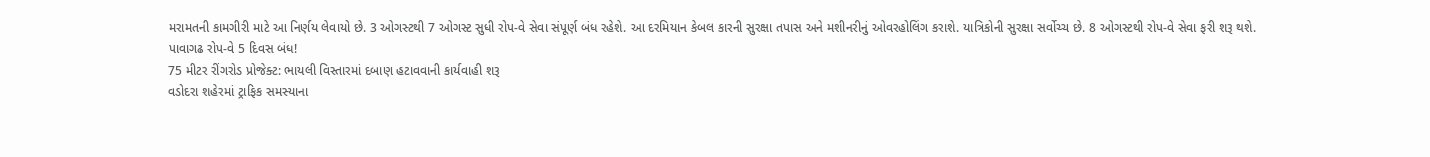મરામતની કામગીરી માટે આ નિર્ણય લેવાયો છે. 3 ઓગસ્ટથી 7 ઓગસ્ટ સુધી રોપ-વે સેવા સંપૂર્ણ બંધ રહેશે. આ દરમિયાન કેબલ કારની સુરક્ષા તપાસ અને મશીનરીનું ઓવરહોલિંગ કરાશે. યાત્રિકોની સુરક્ષા સર્વોચ્ચ છે. 8 ઓગસ્ટથી રોપ-વે સેવા ફરી શરૂ થશે.
પાવાગઢ રોપ-વે 5 દિવસ બંધ!
75 મીટર રીંગરોડ પ્રોજેક્ટ: ભાયલી વિસ્તારમાં દબાણ હટાવવાની કાર્યવાહી શરૂ
વડોદરા શહેરમાં ટ્રાફિક સમસ્યાના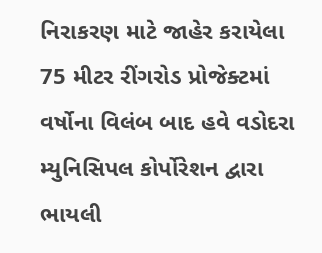નિરાકરણ માટે જાહેર કરાયેલા 75 મીટર રીંગરોડ પ્રોજેક્ટમાં વર્ષોના વિલંબ બાદ હવે વડોદરા મ્યુનિસિપલ કોર્પોરેશન દ્વારા ભાયલી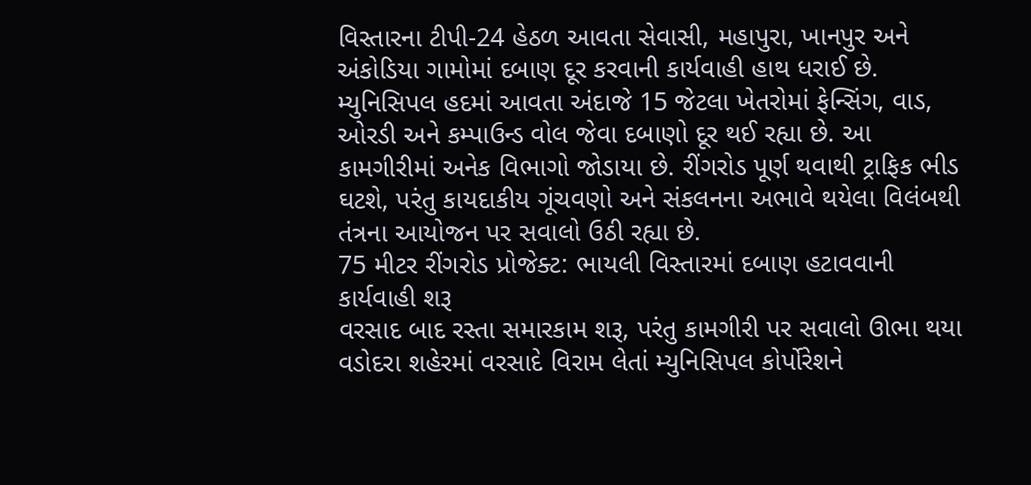વિસ્તારના ટીપી-24 હેઠળ આવતા સેવાસી, મહાપુરા, ખાનપુર અને અંકોડિયા ગામોમાં દબાણ દૂર કરવાની કાર્યવાહી હાથ ધરાઈ છે. મ્યુનિસિપલ હદમાં આવતા અંદાજે 15 જેટલા ખેતરોમાં ફેન્સિંગ, વાડ, ઓરડી અને કમ્પાઉન્ડ વોલ જેવા દબાણો દૂર થઈ રહ્યા છે. આ કામગીરીમાં અનેક વિભાગો જોડાયા છે. રીંગરોડ પૂર્ણ થવાથી ટ્રાફિક ભીડ ઘટશે, પરંતુ કાયદાકીય ગૂંચવણો અને સંકલનના અભાવે થયેલા વિલંબથી તંત્રના આયોજન પર સવાલો ઉઠી રહ્યા છે.
75 મીટર રીંગરોડ પ્રોજેક્ટ: ભાયલી વિસ્તારમાં દબાણ હટાવવાની કાર્યવાહી શરૂ
વરસાદ બાદ રસ્તા સમારકામ શરૂ, પરંતુ કામગીરી પર સવાલો ઊભા થયા
વડોદરા શહેરમાં વરસાદે વિરામ લેતાં મ્યુનિસિપલ કોર્પોરેશને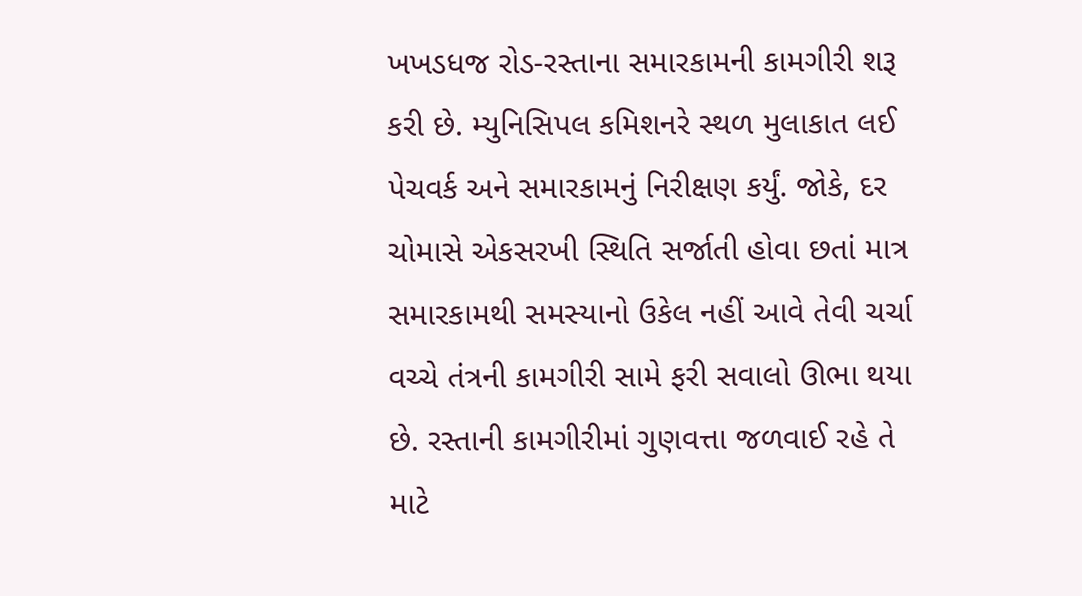ખખડધજ રોડ-રસ્તાના સમારકામની કામગીરી શરૂ કરી છે. મ્યુનિસિપલ કમિશનરે સ્થળ મુલાકાત લઈ પેચવર્ક અને સમારકામનું નિરીક્ષણ કર્યું. જોકે, દર ચોમાસે એકસરખી સ્થિતિ સર્જાતી હોવા છતાં માત્ર સમારકામથી સમસ્યાનો ઉકેલ નહીં આવે તેવી ચર્ચા વચ્ચે તંત્રની કામગીરી સામે ફરી સવાલો ઊભા થયા છે. રસ્તાની કામગીરીમાં ગુણવત્તા જળવાઈ રહે તે માટે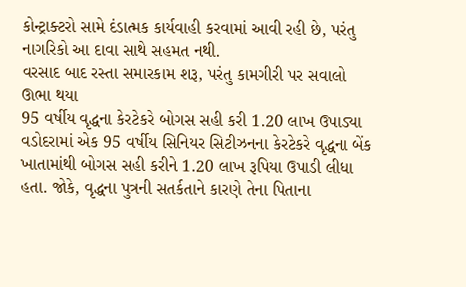કોન્ટ્રાક્ટરો સામે દંડાત્મક કાર્યવાહી કરવામાં આવી રહી છે, પરંતુ નાગરિકો આ દાવા સાથે સહમત નથી.
વરસાદ બાદ રસ્તા સમારકામ શરૂ, પરંતુ કામગીરી પર સવાલો ઊભા થયા
95 વર્ષીય વૃદ્ધના કેરટેકરે બોગસ સહી કરી 1.20 લાખ ઉપાડ્યા
વડોદરામાં એક 95 વર્ષીય સિનિયર સિટીઝનના કેરટેકરે વૃદ્ધના બેંક ખાતામાંથી બોગસ સહી કરીને 1.20 લાખ રૂપિયા ઉપાડી લીધા હતા. જોકે, વૃદ્ધના પુત્રની સતર્કતાને કારણે તેના પિતાના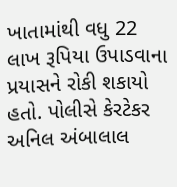ખાતામાંથી વધુ 22 લાખ રૂપિયા ઉપાડવાના પ્રયાસને રોકી શકાયો હતો. પોલીસે કેરટેકર અનિલ અંબાલાલ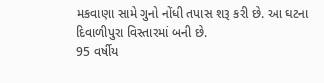મકવાણા સામે ગુનો નોંધી તપાસ શરૂ કરી છે. આ ઘટના દિવાળીપુરા વિસ્તારમાં બની છે.
95 વર્ષીય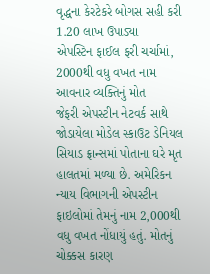વૃદ્ધના કેરટેકરે બોગસ સહી કરી 1.20 લાખ ઉપાડ્યા
એપસ્ટિન ફાઈલ ફરી ચર્ચામાં, 2000થી વધુ વખત નામ આવનાર વ્યક્તિનું મોત
જેફરી એપસ્ટીન નેટવર્ક સાથે જોડાયેલા મોડેલ સ્કાઉટ ડેનિયલ સિયાડ ફ્રાન્સમાં પોતાના ઘરે મૃત હાલતમાં મળ્યા છે. અમેરિકન ન્યાય વિભાગની એપસ્ટીન ફાઇલોમાં તેમનું નામ 2,000થી વધુ વખત નોંધાયું હતું. મોતનું ચોક્કસ કારણ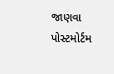જાણવા પોસ્ટમોર્ટમ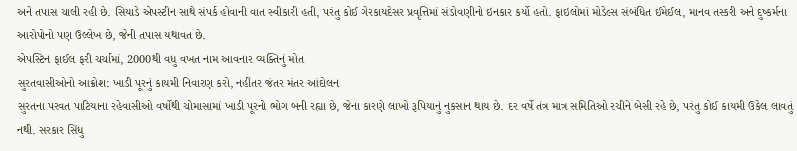અને તપાસ ચાલી રહી છે. સિયાડે એપસ્ટીન સાથે સંપર્ક હોવાની વાત સ્વીકારી હતી, પરંતુ કોઈ ગેરકાયદેસર પ્રવૃત્તિમાં સંડોવણીનો ઇનકાર કર્યો હતો. ફાઇલોમાં મોડેલ્સ સંબંધિત ઈમેઈલ, માનવ તસ્કરી અને દુષ્કર્મના આરોપોનો પણ ઉલ્લેખ છે, જેની તપાસ યથાવત છે.
એપસ્ટિન ફાઈલ ફરી ચર્ચામાં, 2000થી વધુ વખત નામ આવનાર વ્યક્તિનું મોત
સુરતવાસીઓનો આક્રોશ: ખાડી પૂરનું કાયમી નિવારણ કરો, નહીંતર જંતર મંતર આંદોલન
સુરતના પરવત પાટિયાના રહેવાસીઓ વર્ષોથી ચોમાસામાં ખાડી પૂરનો ભોગ બની રહ્યા છે, જેના કારણે લાખો રૂપિયાનું નુકસાન થાય છે. દર વર્ષે તંત્ર માત્ર સમિતિઓ રચીને બેસી રહે છે, પરંતુ કોઈ કાયમી ઉકેલ લાવતું નથી. સરકાર સિંધુ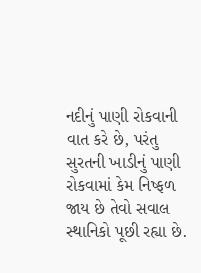નદીનું પાણી રોકવાની વાત કરે છે, પરંતુ સુરતની ખાડીનું પાણી રોકવામાં કેમ નિષ્ફળ જાય છે તેવો સવાલ સ્થાનિકો પૂછી રહ્યા છે.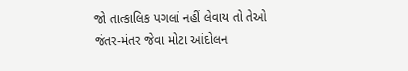જો તાત્કાલિક પગલાં નહીં લેવાય તો તેઓ જંતર-મંતર જેવા મોટા આંદોલન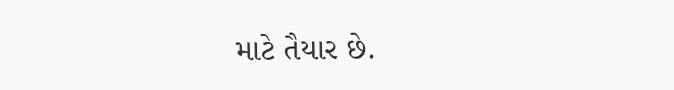માટે તૈયાર છે.